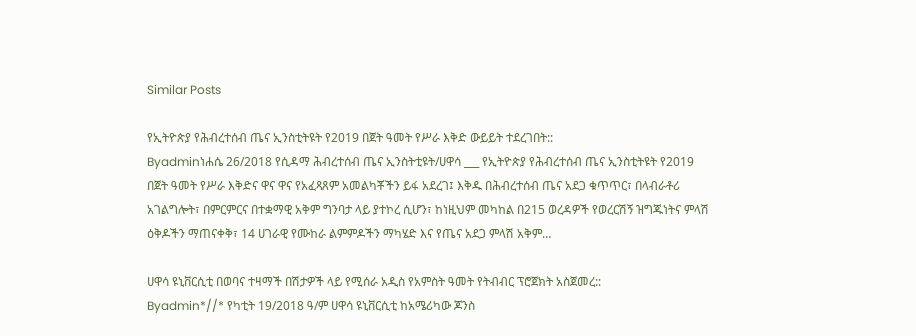Similar Posts

የኢትዮጵያ የሕብረተሰብ ጤና ኢንስቲትዩት የ2019 በጀት ዓመት የሥራ እቅድ ውይይት ተደረገበት::
Byadminነሐሴ 26/2018 የሲዳማ ሕብረተሰብ ጤና ኢንስትቲዩት/ሀዋሳ ___ የኢትዮጵያ የሕብረተሰብ ጤና ኢንስቲትዩት የ2019 በጀት ዓመት የሥራ እቅድና ዋና ዋና የአፈጻጸም አመልካቾችን ይፋ አደረገ፤ እቅዱ በሕብረተሰብ ጤና አደጋ ቁጥጥር፣ በላብራቶሪ አገልግሎት፣ በምርምርና በተቋማዊ አቅም ግንባታ ላይ ያተኮረ ሲሆን፣ ከነዚህም መካከል በ215 ወረዳዎች የወረርሽኝ ዝግጁነትና ምላሽ ዕቅዶችን ማጠናቀቅ፣ 14 ሀገራዊ የሙከራ ልምምዶችን ማካሄድ እና የጤና አደጋ ምላሽ አቅም…

ሀዋሳ ዩኒቨርሲቲ በወባና ተዛማች በሽታዎች ላይ የሚሰራ አዲስ የአምስት ዓመት የትብብር ፕሮጀክት አስጀመረ::
Byadmin*//* የካቲት 19/2018 ዓ/ም ሀዋሳ ዩኒቨርሲቲ ከአሜሪካው ጆንስ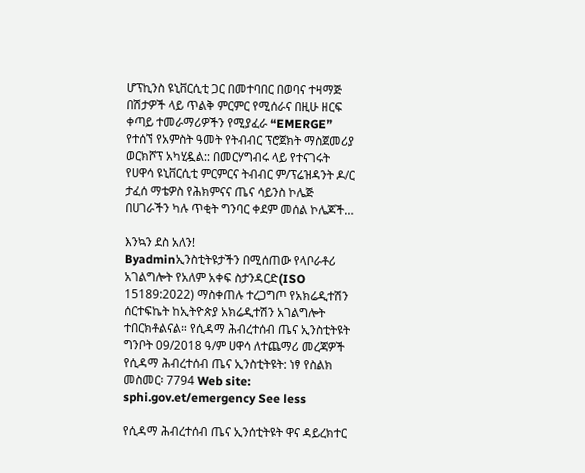ሆፕኪንስ ዩኒቨርሲቲ ጋር በመተባበር በወባና ተዛማጅ በሽታዎች ላይ ጥልቅ ምርምር የሚሰራና በዚሁ ዘርፍ ቀጣይ ተመራማሪዎችን የሚያፈራ “EMERGE” የተሰኘ የአምስት ዓመት የትብብር ፕሮጀክት ማስጀመሪያ ወርክሾፕ አካሂዷል:: በመርሃግብሩ ላይ የተናገሩት የሀዋሳ ዩኒቨርሲቲ ምርምርና ትብብር ም/ፕሬዝዳንት ዶ/ር ታፈሰ ማቴዎስ የሕክምናና ጤና ሳይንስ ኮሌጅ በሀገራችን ካሉ ጥቂት ግንባር ቀደም መሰል ኮሌጆች…

እንኳን ደስ አለን!
Byadminኢንስቲትዩታችን በሚሰጠው የላቦራቶሪ አገልግሎት የአለም አቀፍ ስታንዳርድ(ISO 15189:2022) ማስቀጠሉ ተረጋግጦ የአክሬዲተሽን ሰርተፍኬት ከኢትዮጵያ አክሬዲተሽን አገልግሎት ተበርክቶልናል። የሲዳማ ሕብረተሰብ ጤና ኢንስቲትዩት ግንቦት 09/2018 ዓ/ም ሀዋሳ ለተጨማሪ መረጃዎች የሲዳማ ሕብረተሰብ ጤና ኢንስቲትዩት: ነፃ የስልክ መስመር፡ 7794 Web site: sphi.gov.et/emergency See less

የሲዳማ ሕብረተሰብ ጤና ኢንሰቲትዩት ዋና ዳይረክተር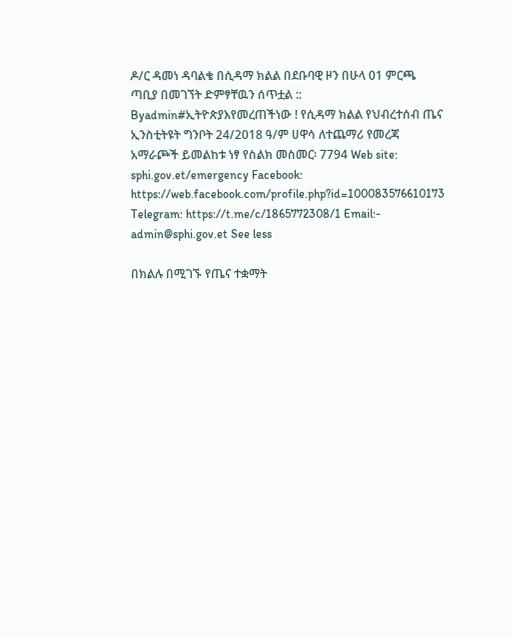ዶ/ር ዳመነ ዳባልቄ በሲዳማ ክልል በደቡባዊ ዞን በሁላ 01 ምርጫ ጣቢያ በመገኘት ድምፃቸዉን ሰጥቷል ::
Byadmin#ኢትዮጵያእየመረጠችነው ! የሲዳማ ክልል የህብረተሰብ ጤና ኢንስቲትዩት ግንቦት 24/2018 ዓ/ም ሀዋሳ ለተጨማሪ የመረጃ አማራጮች ይመልከቱ ነፃ የስልክ መስመር፡ 7794 Web site: sphi.gov.et/emergency Facebook: https://web.facebook.com/profile.php?id=100083576610173 Telegram: https://t.me/c/1865772308/1 Email:- admin@sphi.gov.et See less

በክልሉ በሚገኙ የጤና ተቋማት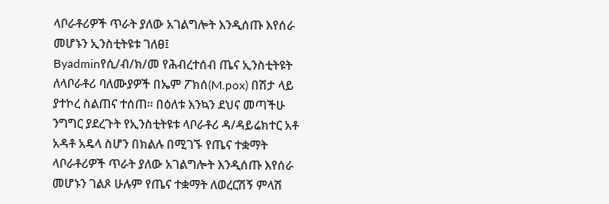ላቦራቶሪዎች ጥራት ያለው አገልግሎት እንዲሰጡ እየሰራ መሆኑን ኢንስቲትዩቱ ገለፀ፤
Byadminየሲ/ብ/ክ/መ የሕብረተሰብ ጤና ኢንስቲትዩት ለላቦራቶሪ ባለሙያዎች በኤም ፖክሰ(M.pox) በሽታ ላይ ያተኮረ ስልጠና ተሰጠ። በዕለቱ እንኳን ደህና መጣችሁ ንግግር ያደረጉት የኢንስቲትዩቱ ላቦራቶሪ ዳ/ዳይሬክተር አቶ አዳቶ አዴላ ስሆን በክልሉ በሚገኙ የጤና ተቋማት ላቦራቶሪዎች ጥራት ያለው አገልግሎት እንዲሰጡ እየሰራ መሆኑን ገልጾ ሁሉም የጤና ተቋማት ለወረርሽኝ ምላሽ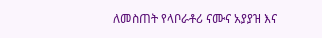ለመስጠት የላቦራቶሪ ናሙና አያያዝ እና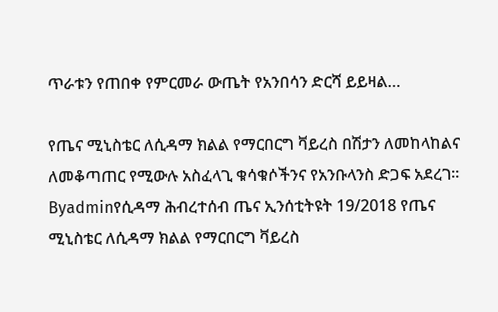ጥራቱን የጠበቀ የምርመራ ውጤት የአንበሳን ድርሻ ይይዛል…

የጤና ሚኒስቴር ለሲዳማ ክልል የማርበርግ ቫይረስ በሽታን ለመከላከልና ለመቆጣጠር የሚውሉ አስፈላጊ ቁሳቁሶችንና የአንቡላንስ ድጋፍ አደረገ።
Byadminየሲዳማ ሕብረተሰብ ጤና ኢንሰቲትዩት 19/2018 የጤና ሚኒስቴር ለሲዳማ ክልል የማርበርግ ቫይረስ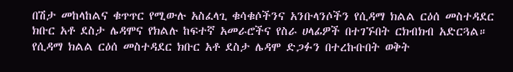በሽታ መከላከልና ቁጥጥር የሚውሉ አስፈላጊ ቁሳቁሶችንና አንቡላንሶችን የሲዳማ ክልል ርዕሰ መስተዳደር ክቡር አቶ ደስታ ሌዳሞና የክልሉ ከፍተኛ አመራሮችና የስራ ሀላፊዎች በተገኙበት ርክብክብ አድርጓል። የሲዳማ ክልል ርዕሰ መስተዳደር ክቡር አቶ ደስታ ሌዳሞ ድጋፉን በተረኩቡበት ወቅት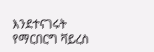እንደተናገሩት የማርበርግ ቫይረስ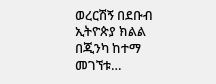ወረርሽኝ በደቡብ ኢትዮጵያ ክልል በጂንካ ከተማ መገኘቱ…